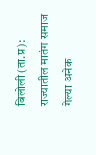बिलोली (ता.प्र): राज्यातील मातंग समाज गेल्या अनेक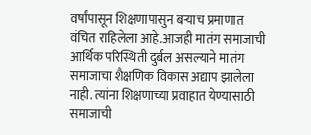वर्षांपासून शिक्षणापासुन बऱ्याच प्रमाणात वंचित राहिलेला आहे.आजही मातंग समाजाची आर्थिक परिस्थिती दुर्बल असल्याने मातंग समाजाचा शैक्षणिक विकास अद्याप झालेला नाही. त्यांना शिक्षणाच्या प्रवाहात येण्यासाठी समाजाची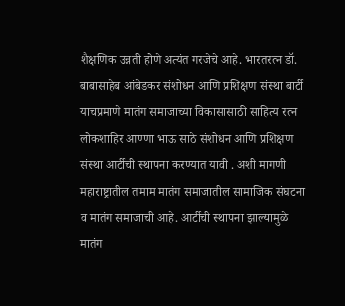शैक्षणिक उन्नती होणे अत्यंत गरजेचे आहे. भारतरत्न डॉ. बाबासाहेब आंबेडकर संशोधन आणि प्रशिक्षण संस्था बार्टी याचप्रमाणे मातंग समाजाच्या विकासासाठी साहित्य रत्न लोकशाहिर आण्णा भाऊ साठे संशोधन आणि प्रशिक्षण संस्था आर्टीची स्थापना करण्यात यावी . अशी मागणी महाराष्ट्रातील तमाम मातंग समाजातील सामाजिक संघटना व मातंग समाजाची आहे. आर्टीची स्थापना झाल्यामुळे मातंग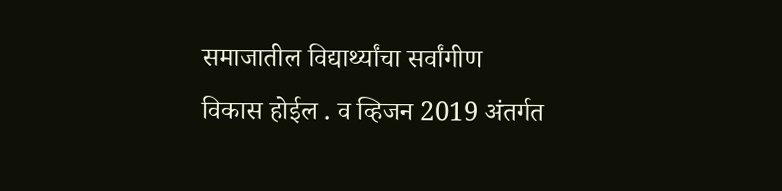समाजातील विद्यार्थ्यांचा सर्वांगीण विकास होईल . व व्हिजन 2019 अंतर्गत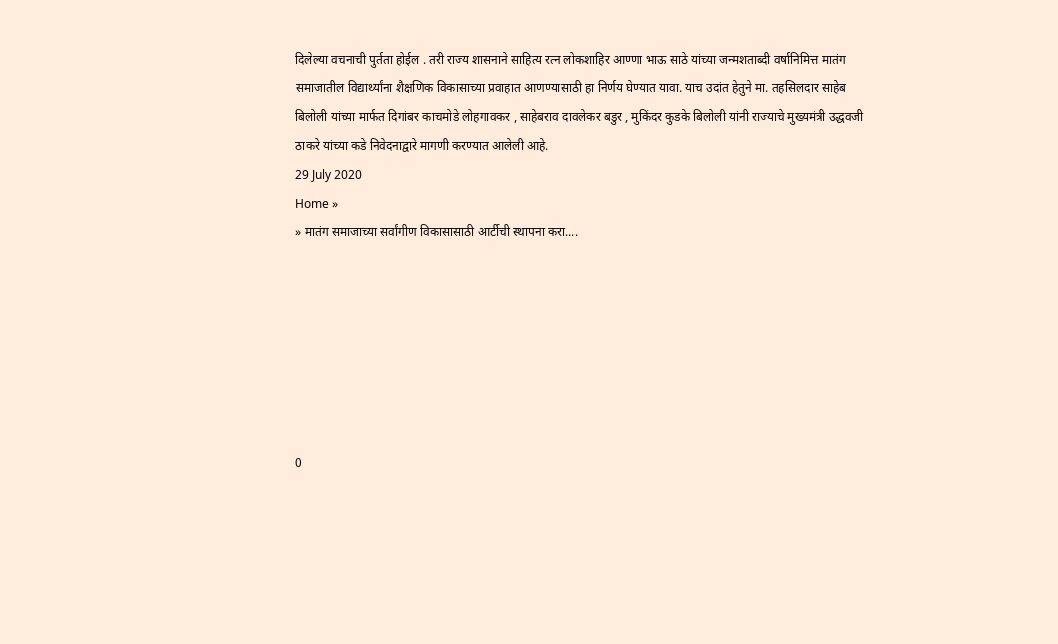दिलेल्या वचनाची पुर्तता होईल . तरी राज्य शासनाने साहित्य रत्न लोकशाहिर आण्णा भाऊ साठे यांच्या जन्मशताब्दी वर्षानिमित्त मातंग समाजातील विद्यार्थ्यांना शैक्षणिक विकासाच्या प्रवाहात आणण्यासाठी हा निर्णय घेण्यात यावा. याच उदांत हेतुने मा. तहसिलदार साहेब बिलोली यांच्या मार्फत दिगांबर काचमोडे लोहगावकर , साहेबराव दावलेकर बडुर , मुकिंदर कुडके बिलोली यांनी राज्याचे मुख्यमंत्री उद्धवजी ठाकरे यांच्या कडे निवेदनाद्वारे मागणी करण्यात आलेली आहे.
29 July 2020
Home »
» मातंग समाजाच्या सर्वांगीण विकासासाठी आर्टीची स्थापना करा....







0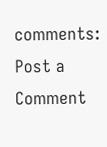comments:
Post a Comment